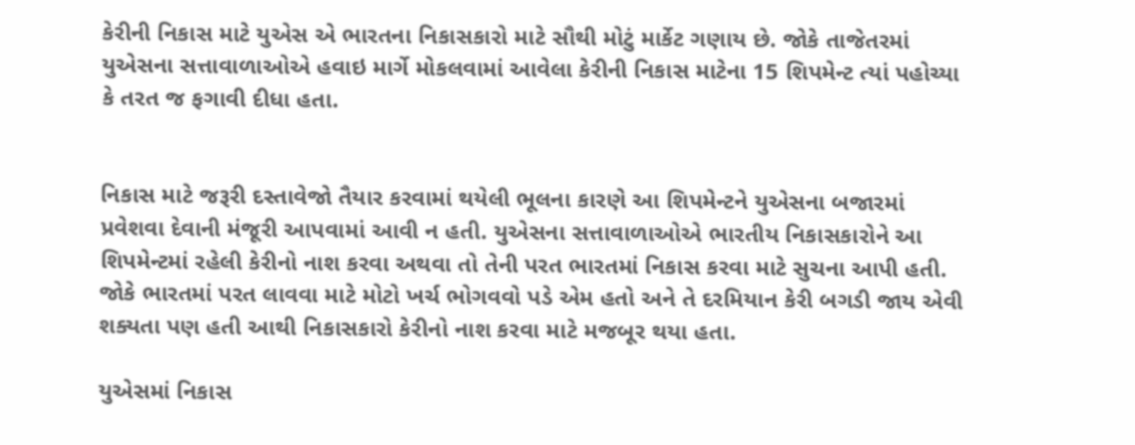કેરીની નિકાસ માટે યુએસ એ ભારતના નિકાસકારો માટે સૌથી મોટું માર્કેટ ગણાય છે. જોકે તાજેતરમાં યુએસના સત્તાવાળાઓએ હવાઇ માર્ગે મોકલવામાં આવેલા કેરીની નિકાસ માટેના 15 શિપમેન્ટ ત્યાં પહોચ્યા કે તરત જ ફગાવી દીધા હતા.


નિકાસ માટે જરૂરી દસ્તાવેજો તૈયાર કરવામાં થયેલી ભૂલના કારણે આ શિપમેન્ટને યુએસના બજારમાં પ્રવેશવા દેવાની મંજૂરી આપવામાં આવી ન હતી. યુએસના સત્તાવાળાઓએ ભારતીય નિકાસકારોને આ શિપમેન્ટમાં રહેલી કેરીનો નાશ કરવા અથવા તો તેની પરત ભારતમાં નિકાસ કરવા માટે સુચના આપી હતી. જોકે ભારતમાં પરત લાવવા માટે મોટો ખર્ચ ભોગવવો પડે એમ હતો અને તે દરમિયાન કેરી બગડી જાય એવી શક્યતા પણ હતી આથી નિકાસકારો કેરીનો નાશ કરવા માટે મજબૂર થયા હતા.

યુએસમાં નિકાસ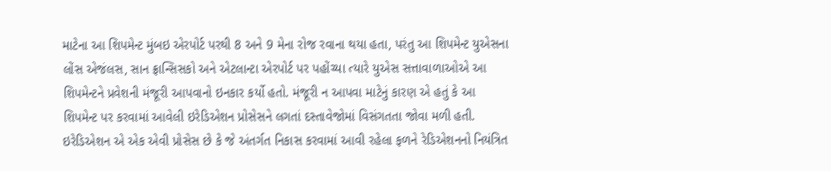માટેના આ શિપમેન્ટ મુંબઇ એરપોર્ટ પરથી 8 અને 9 મેના રોજ રવાના થયા હતા, પરંતુ આ શિપમેન્ટ યુએસના લોંસ એજંલસ, સાન ફ્રાન્સિસકો અને એટલાન્ટા એરપોર્ટ પર પહોંચ્યા ત્યારે યુએસ સત્તાવાળાઓએ આ શિપમેન્ટને પ્રવેશની મંજૂરી આપવાનો ઇનકાર કર્યો હતો. મંજૂરી ન આપવા માટેનું કારણ એ હતું કે આ શિપમેન્ટ પર કરવામાં આવેલી ઇરેડિએશન પ્રોસેસને લગતાં દસ્તાવેજોમાં વિસંગતતા જોવા મળી હતી. ઇરેડિએશન એ એક એવી પ્રોસેસ છે કે જે અંતર્ગત નિકાસ કરવામાં આવી રહેલા ફળને રેડિએશનનો નિયંત્રિત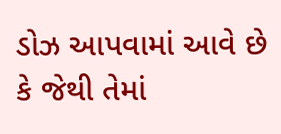ડોઝ આપવામાં આવે છે કે જેથી તેમાં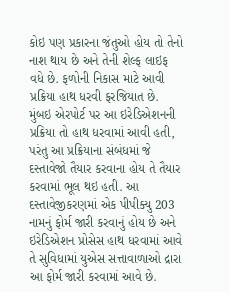કોઇ પણ પ્રકારના જંતુઓ હોય તો તેનો નાશ થાય છે અને તેની શેલ્ફ લાઇફ વધે છે. ફળોની નિકાસ માટે આવી પ્રક્રિયા હાથ ધરવી ફરજિયાત છે. મુંબઇ એરપોર્ટ પર આ ઇરેડિએશનની પ્રક્રિયા તો હાથ ધરવામાં આવી હતી, પરંતુ આ પ્રક્રિયાના સંબંધમાં જે દસ્તાવેજો તૈયાર કરવાના હોય તે તૈયાર કરવામાં ભૂલ થઇ હતી. આ દસ્તાવેજીકરણમાં એક પીપીક્યુ 203 નામનું ફોર્મ જારી કરવાનું હોય છે અને ઇરેડિએશન પ્રોસેસ હાથ ધરવામાં આવે તે સુવિધામાં યુએસ સત્તાવાળાઓ દ્રારા આ ફોર્મ જારી કરવામાં આવે છે.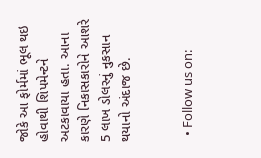જોકે આ ફોર્મમાં ભૂલ થઇ હોવાથી શિપમેન્ટને અટકાવાયા હતા. આના કારણે નિકાસકારોને આશરે 5 લાખ ડોલરનું નુકસાન થયાનો અંદાજ છે.


  • Follow us on: